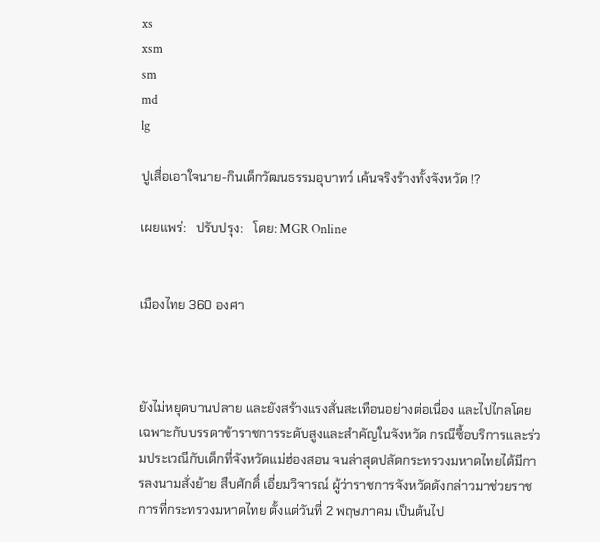xs
xsm
sm
md
lg

ปูเสื่อเอาใจนาย-กินเด็กวัฒนธรรมอุบาทว์ เค้นจริงร้างทั้งจังหวัด !?

เผยแพร่:   ปรับปรุง:   โดย: MGR Online


เมืองไทย 360 องศา



ยังไม่หยุดบานปลาย และยังสร้างแรงสั่นสะเทือนอย่างต่อเนื่อง และไปไกลโดยเฉพาะกับบรรดาข้าราชการระดับสูงและสำคัญในจังหวัด กรณีซื้อบริการและร่วมประเวณีกับเด็กที่จังหวัดแม่ฮ่องสอน จนล่าสุดปลัดกระทรวงมหาดไทยได้มีการลงนามสั่งย้าย สืบศักดิ์ เอี่ยมวิจารณ์ ผู้ว่าราชการจังหวัดดังกล่าวมาช่วยราชการที่กระทรวงมหาดไทย ตั้งแต่วันที่ 2 พฤษภาคม เป็นต้นไป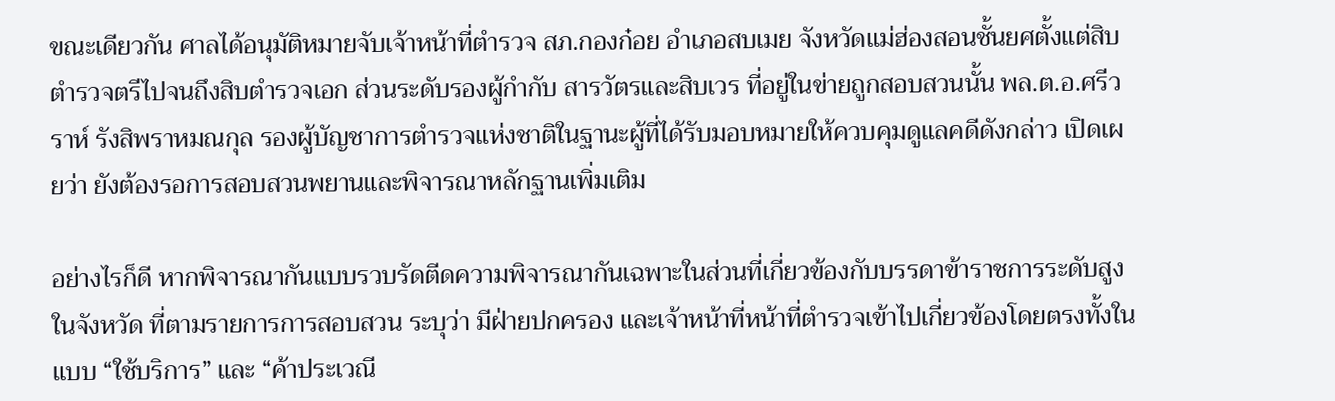ขณะเดียวกัน ศาลได้อนุมัติหมายจับเจ้าหน้าที่ตำรวจ สภ.กองก๋อย อำเภอสบเมย จังหวัดแม่ฮ่องสอนชั้นยศตั้งแต่สิบตำรวจตรีไปจนถึงสิบตำรวจเอก ส่วนระดับรองผู้กำกับ สารวัตรและสิบเวร ที่อยู่ในข่ายถูกสอบสวนนั้น พล.ต.อ.ศรีวราห์ รังสิพราหมณกุล รองผู้บัญชาการตำรวจแห่งชาติในฐานะผู้ที่ได้รับมอบหมายให้ควบคุมดูแลคดีดังกล่าว เปิดเผยว่า ยังต้องรอการสอบสวนพยานและพิจารณาหลักฐานเพิ่มเติม

อย่างไรก็ดี หากพิจารณากันแบบรวบรัดตีดความพิจารณากันเฉพาะในส่วนที่เกี่ยวข้องกับบรรดาข้าราชการระดับสูงในจังหวัด ที่ตามรายการการสอบสวน ระบุว่า มีฝ่ายปกครอง และเจ้าหน้าที่หน้าที่ตำรวจเข้าไปเกี่ยวข้องโดยตรงทั้งในแบบ “ใช้บริการ” และ “ค้าประเวณี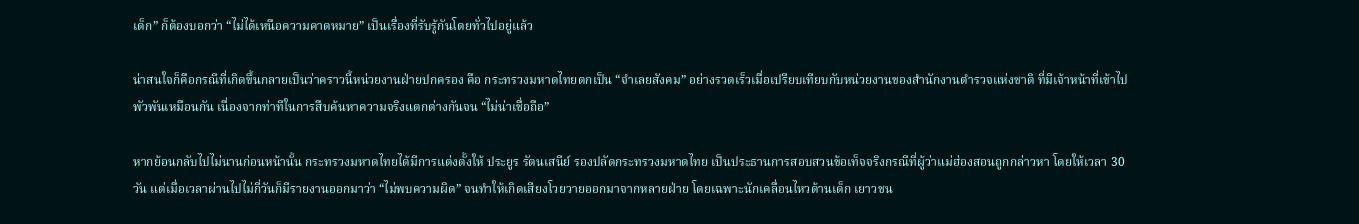เด็ก” ก็ต้องบอกว่า “ไม่ได้เหนือความคาดหมาย” เป็นเรื่องที่รับรู้กันโดยทั่วไปอยู่แล้ว

น่าสนใจก็คือกรณีที่เกิดขึ้นกลายเป็นว่าคราวนี้หน่วยงานฝ่ายปกครอง คือ กระทรวงมหาดไทยตกเป็น “จำเลยสังคม” อย่างรวดเร็วเมื่อเปรียบเทียบกับหน่วยงานของสำนักงานตำรวจแห่งชาติ ที่มีเจ้าหน้าที่เข้าไปพัวพันเหมือนกัน เนื่องจากท่าทีในการสืบค้นหาความจริงแตกต่างกันจน “ไม่น่าเชื่อถือ”

หากย้อนกลับไปไม่นานก่อนหน้านั้น กระทรวงมหาดไทยได้มีการแต่งตั้งให้ ประยูร รัตนเสนีย์ รองปลัดกระทรวงมหาดไทย เป็นประธานการสอบสวนข้อเท็จจริงกรณีที่ผู้ว่าแม่ฮ่องสอนถูกกล่าวหา โดยให้เวลา 30 วัน แต่เมื่อเวลาผ่านไปไม่กี่วันก็มีรายงานออกมาว่า “ไม่พบความผิด” จนทำให้เกิดเสียงโวยวายออกมาจากหลายฝ่าย โดยเฉพาะนักเคลื่อนไหวด้านเด็ก เยาวชน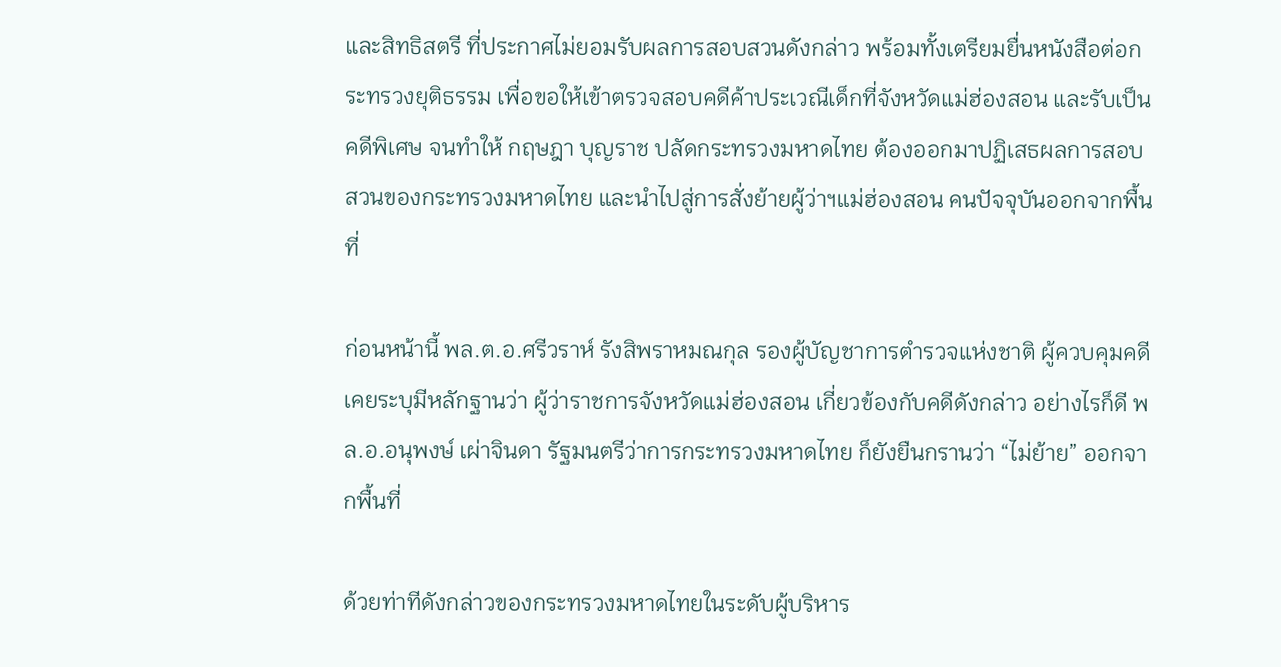และสิทธิสตรี ที่ประกาศไม่ยอมรับผลการสอบสวนดังกล่าว พร้อมทั้งเตรียมยื่นหนังสือต่อกระทรวงยุติธรรม เพื่อขอให้เข้าตรวจสอบคดีค้าประเวณีเด็กที่จังหวัดแม่ฮ่องสอน และรับเป็นคดีพิเศษ จนทำให้ กฤษฎา บุญราช ปลัดกระทรวงมหาดไทย ต้องออกมาปฏิเสธผลการสอบสวนของกระทรวงมหาดไทย และนำไปสู่การสั่งย้ายผู้ว่าฯแม่ฮ่องสอน คนปัจจุบันออกจากพื้นที่

ก่อนหน้านี้ พล.ต.อ.ศรีวราห์ รังสิพราหมณกุล รองผู้บัญชาการตำรวจแห่งชาติ ผู้ควบคุมคดีเคยระบุมีหลักฐานว่า ผู้ว่าราชการจังหวัดแม่ฮ่องสอน เกี่ยวข้องกับคดีดังกล่าว อย่างไรก็ดี พล.อ.อนุพงษ์ เผ่าจินดา รัฐมนตรีว่าการกระทรวงมหาดไทย ก็ยังยืนกรานว่า “ไม่ย้าย” ออกจากพื้นที่

ด้วยท่าทีดังกล่าวของกระทรวงมหาดไทยในระดับผู้บริหาร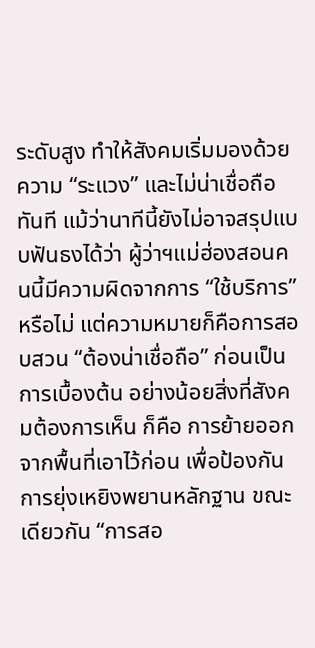ระดับสูง ทำให้สังคมเริ่มมองด้วยความ “ระแวง” และไม่น่าเชื่อถือทันที แม้ว่านาทีนี้ยังไม่อาจสรุปแบบฟันธงได้ว่า ผู้ว่าฯแม่ฮ่องสอนคนนี้มีความผิดจากการ “ใช้บริการ” หรือไม่ แต่ความหมายก็คือการสอบสวน “ต้องน่าเชื่อถือ” ก่อนเป็นการเบื้องต้น อย่างน้อยสิ่งที่สังคมต้องการเห็น ก็คือ การย้ายออกจากพื้นที่เอาไว้ก่อน เพื่อป้องกันการยุ่งเหยิงพยานหลักฐาน ขณะเดียวกัน “การสอ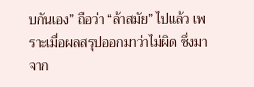บกันเอง” ถือว่า “ล้าสมัย” ไปแล้ว เพราะเมื่อผลสรุปออกมาว่าไม่ผิด ซึ่งมาจาก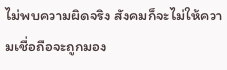ไม่พบความผิดจริง สังคมก็จะไม่ให้ความเชื่อถือจะถูกมอง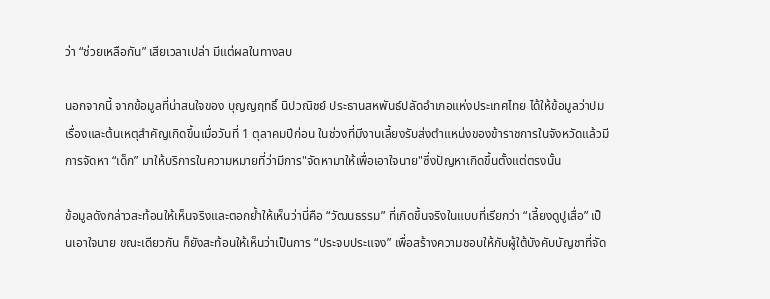ว่า “ช่วยเหลือกัน” เสียเวลาเปล่า มีแต่ผลในทางลบ

นอกจากนี้ จากข้อมูลที่น่าสนใจของ บุญญฤทธิ์ นิปวณิชย์ ประธานสหพันธ์ปลัดอำเภอแห่งประเทศไทย ได้ให้ข้อมูลว่าปมเรื่องและต้นเหตุสำคัญเกิดขึ้นเมื่อวันที่ 1 ตุลาคมปีก่อน ในช่วงที่มีงานเลี้ยงรับส่งตำแหน่งของข้าราชการในจังหวัดแล้วมีการจัดหา “เด็ก” มาให้บริการในความหมายที่ว่ามีการ"จัดหามาให้เพื่อเอาใจนาย"ซึ่งปัญหาเกิดขึ้นตั้งแต่ตรงนั้น

ข้อมูลดังกล่าวสะท้อนให้เห็นจริงและตอกย้ำให้เห็นว่านี่คือ “วัฒนธรรม” ที่เกิดขึ้นจริงในแบบที่เรียกว่า “เลี้ยงดูปูเสื่อ” เป็นเอาใจนาย ขณะเดียวกัน ก็ยังสะท้อนให้เห็นว่าเป็นการ “ประจบประแจง” เพื่อสร้างความชอบให้กับผู้ใต้บังคับบัญชาที่จัด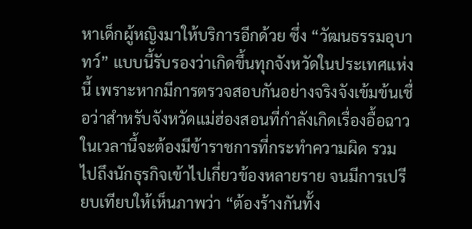หาเด็กผู้หญิงมาให้บริการอีกด้วย ซึ่ง “วัฒนธรรมอุบาทว์” แบบนี้รับรองว่าเกิดขึ้นทุกจังหวัดในประเทศแห่งนี้ เพราะหากมีการตรวจสอบกันอย่างจริงจังเข้มข้นเชื่อว่าสำหรับจังหวัดแม่ฮ่องสอนที่กำลังเกิดเรื่องอื้อฉาวในเวลานี้จะต้องมีข้าราชการที่กระทำความผิด รวมไปถึงนักธุรกิจเข้าไปเกี่ยวข้องหลายราย จนมีการเปรียบเทียบให้เห็นภาพว่า “ต้องร้างกันทั้ง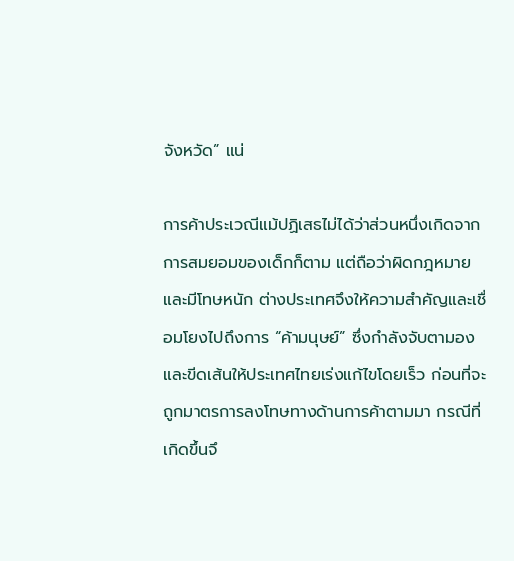จังหวัด” แน่

การค้าประเวณีแม้ปฏิเสธไม่ได้ว่าส่วนหนึ่งเกิดจากการสมยอมของเด็กก็ตาม แต่ถือว่าผิดกฎหมาย และมีโทษหนัก ต่างประเทศจึงให้ความสำคัญและเชื่อมโยงไปถึงการ “ค้ามนุษย์” ซึ่งกำลังจับตามองและขีดเส้นให้ประเทศไทยเร่งแก้ไขโดยเร็ว ก่อนที่จะถูกมาตรการลงโทษทางด้านการค้าตามมา กรณีที่เกิดขึ้นจึ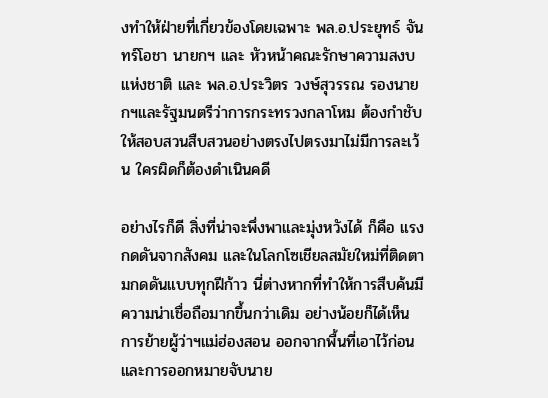งทำให้ฝ่ายที่เกี่ยวข้องโดยเฉพาะ พล.อ.ประยุทธ์ จันทร์โอชา นายกฯ และ หัวหน้าคณะรักษาความสงบแห่งชาติ และ พล.อ.ประวิตร วงษ์สุวรรณ รองนายกฯและรัฐมนตรีว่าการกระทรวงกลาโหม ต้องกำชับให้สอบสวนสืบสวนอย่างตรงไปตรงมาไม่มีการละเว้น ใครผิดก็ต้องดำเนินคดี

อย่างไรก็ดี สิ่งที่น่าจะพึ่งพาและมุ่งหวังได้ ก็คือ แรงกดดันจากสังคม และในโลกโซเชียลสมัยใหม่ที่ติดตามกดดันแบบทุกฝีก้าว นี่ต่างหากที่ทำให้การสืบค้นมีความน่าเชื่อถือมากขึ้นกว่าเดิม อย่างน้อยก็ได้เห็นการย้ายผู้ว่าฯแม่ฮ่องสอน ออกจากพื้นที่เอาไว้ก่อน และการออกหมายจับนาย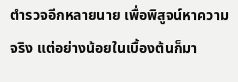ตำรวจอีกหลายนาย เพื่อพิสูจน์หาความจริง แต่อย่างน้อยในเบื้องต้นก็มา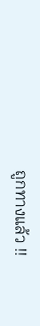ถูกทางแล้ว !!